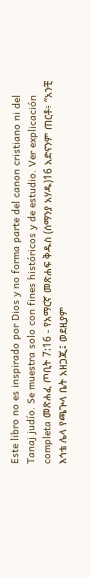Este libro no es inspirado por Dios y no forma parte del canon cristiano ni del Tanaj judío. Se muestra solo con fines históricos y de estudio. Ver explicación completa መጽሐፈ ጦቢት 7:16 - የአማርኛ መጽሐፍ ቅዱስ (ሰማንያ አሃዱ)16 አድናንም ጠርቶ፥ “አንቺ እኅቴ ሌላ የጫጕላ ቤት አዘጋጂ፤ ወደዚያም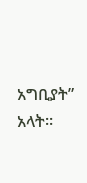አግቢያት” አላት።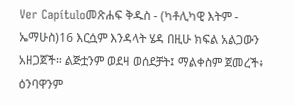Ver Capítuloመጽሐፍ ቅዱስ - (ካቶሊካዊ እትም - ኤማሁስ)16 እርሷም እንዳላት ሄዳ በዚሁ ክፍል አልጋውን አዘጋጀች። ልጅቷንም ወደዛ ወሰደቻት፤ ማልቀስም ጀመረች፥ ዕንባዋንም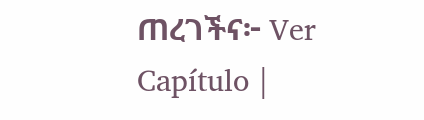ጠረገችና፦ Ver Capítulo |